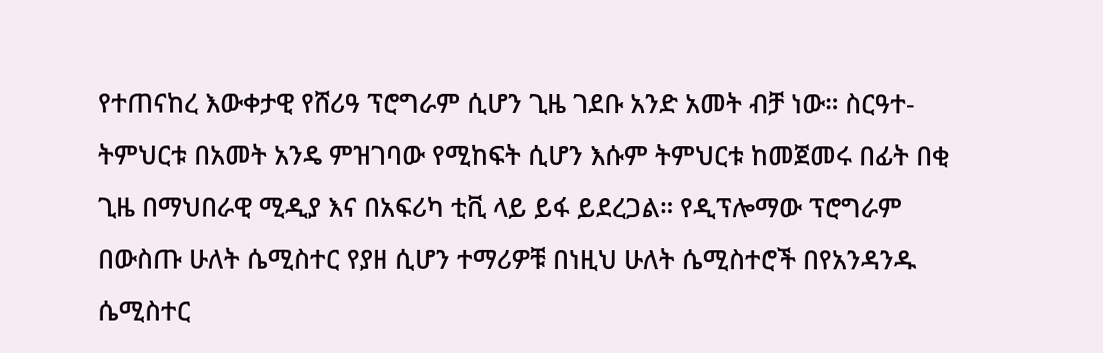የተጠናከረ እውቀታዊ የሸሪዓ ፕሮግራም ሲሆን ጊዜ ገደቡ አንድ አመት ብቻ ነው። ስርዓተ-ትምህርቱ በአመት አንዴ ምዝገባው የሚከፍት ሲሆን እሱም ትምህርቱ ከመጀመሩ በፊት በቂ ጊዜ በማህበራዊ ሚዲያ እና በአፍሪካ ቲቪ ላይ ይፋ ይደረጋል። የዲፕሎማው ፕሮግራም በውስጡ ሁለት ሴሚስተር የያዘ ሲሆን ተማሪዎቹ በነዚህ ሁለት ሴሚስተሮች በየአንዳንዱ ሴሚስተር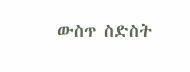ውስጥ ስድስት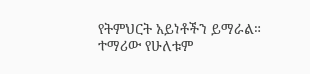የትምህርት አይነቶችን ይማራል። ተማሪው የሁለቱም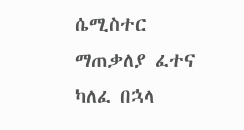ሴሚስተር ማጠቃለያ ፈተና ካለፈ በኋላ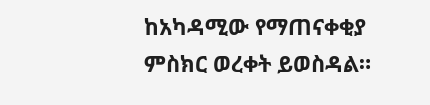ከአካዳሚው የማጠናቀቂያ ምስክር ወረቀት ይወስዳል።